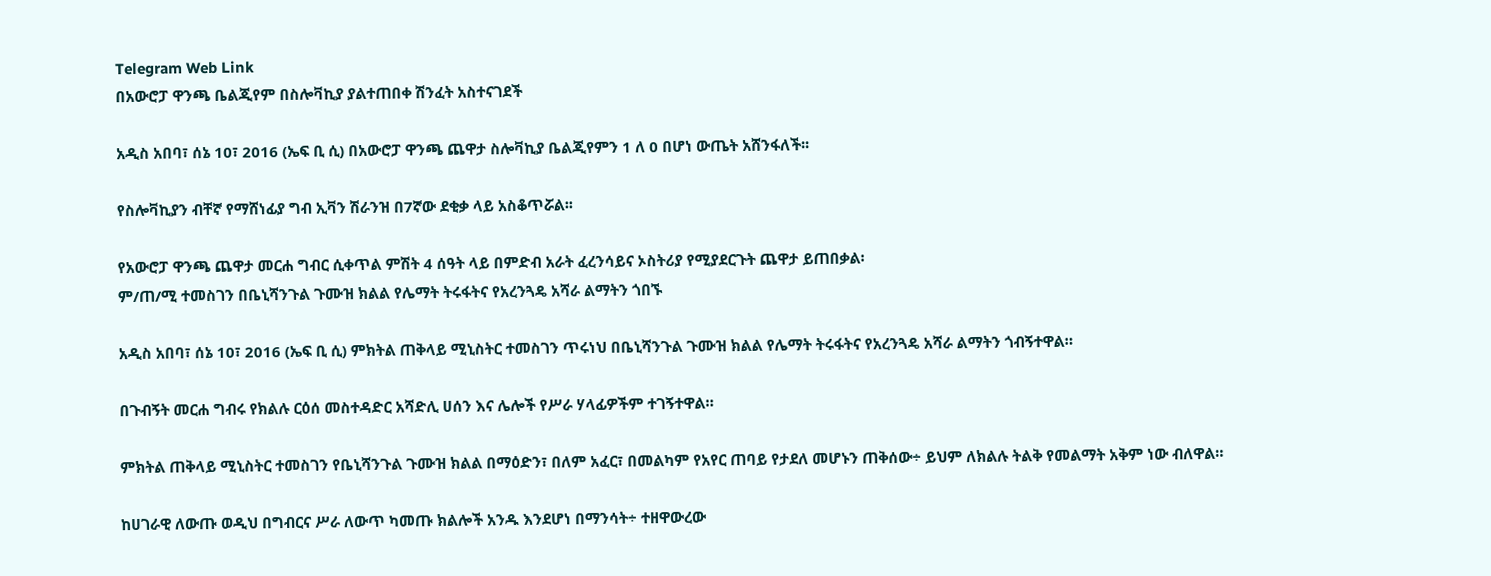Telegram Web Link
በአውሮፓ ዋንጫ ቤልጂየም በስሎቫኪያ ያልተጠበቀ ሽንፈት አስተናገደች

አዲስ አበባ፣ ሰኔ 10፣ 2016 (ኤፍ ቢ ሲ) በአውሮፓ ዋንጫ ጨዋታ ስሎቫኪያ ቤልጂየምን 1 ለ 0 በሆነ ውጤት አሸንፋለች፡፡

የስሎቫኪያን ብቸኛ የማሸነፊያ ግብ ኢቫን ሽራንዝ በ7ኛው ደቂቃ ላይ አስቆጥሯል፡፡

የአውሮፓ ዋንጫ ጨዋታ መርሐ ግብር ሲቀጥል ምሽት 4 ሰዓት ላይ በምድብ አራት ፈረንሳይና ኦስትሪያ የሚያደርጉት ጨዋታ ይጠበቃል፡
ም/ጠ/ሚ ተመስገን በቤኒሻንጉል ጉሙዝ ክልል የሌማት ትሩፋትና የአረንጓዴ አሻራ ልማትን ጎበኙ

አዲስ አበባ፣ ሰኔ 10፣ 2016 (ኤፍ ቢ ሲ) ምክትል ጠቅላይ ሚኒስትር ተመስገን ጥሩነህ በቤኒሻንጉል ጉሙዝ ክልል የሌማት ትሩፋትና የአረንጓዴ አሻራ ልማትን ጎብኝተዋል።

በጉብኝት መርሐ ግብሩ የክልሉ ርዕሰ መስተዳድር አሻድሊ ሀሰን እና ሌሎች የሥራ ሃላፊዎችም ተገኝተዋል።

ምክትል ጠቅላይ ሚኒስትር ተመስገን የቤኒሻንጉል ጉሙዝ ክልል በማዕድን፣ በለም አፈር፣ በመልካም የአየር ጠባይ የታደለ መሆኑን ጠቅሰው÷ ይህም ለክልሉ ትልቅ የመልማት አቅም ነው ብለዋል።

ከሀገራዊ ለውጡ ወዲህ በግብርና ሥራ ለውጥ ካመጡ ክልሎች አንዱ እንደሆነ በማንሳት÷ ተዘዋውረው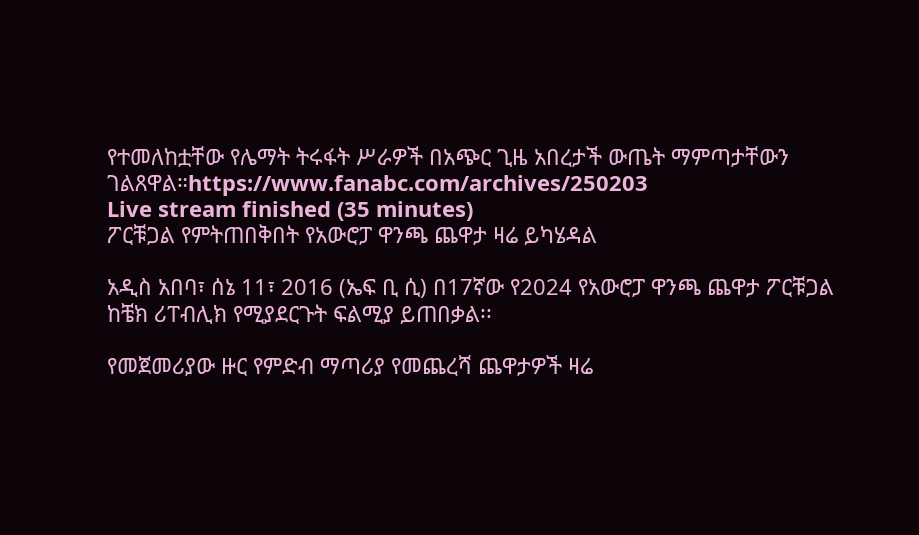የተመለከቷቸው የሌማት ትሩፋት ሥራዎች በአጭር ጊዜ አበረታች ውጤት ማምጣታቸውን ገልጸዋል።https://www.fanabc.com/archives/250203
Live stream finished (35 minutes)
ፖርቹጋል የምትጠበቅበት የአውሮፓ ዋንጫ ጨዋታ ዛሬ ይካሄዳል

አዲስ አበባ፣ ሰኔ 11፣ 2016 (ኤፍ ቢ ሲ) በ17ኛው የ2024 የአውሮፓ ዋንጫ ጨዋታ ፖርቹጋል ከቼክ ሪፐብሊክ የሚያደርጉት ፍልሚያ ይጠበቃል፡፡

የመጀመሪያው ዙር የምድብ ማጣሪያ የመጨረሻ ጨዋታዎች ዛሬ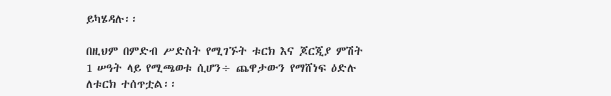ይካሄዳሉ፡፡

በዚህም በምድብ ሥድስት የሚገኙት ቱርክ እና ጆርጂያ ምሽት 1 ሠዓት ላይ የሚጫወቱ ሲሆን÷ ጨዋታውን የማሸነፍ ዕድሉ ለቱርክ ተሰጥቷል፡፡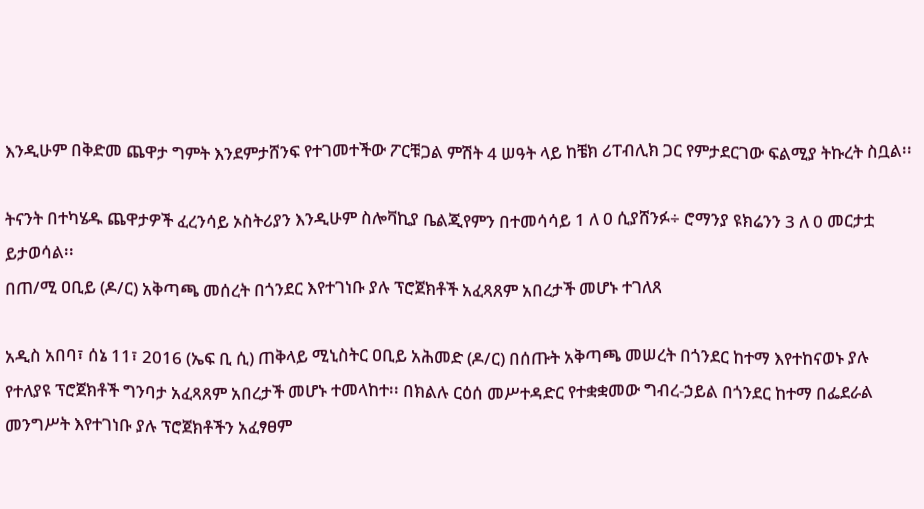እንዲሁም በቅድመ ጨዋታ ግምት እንደምታሸንፍ የተገመተችው ፖርቹጋል ምሽት 4 ሠዓት ላይ ከቼክ ሪፐብሊክ ጋር የምታደርገው ፍልሚያ ትኩረት ስቧል፡፡

ትናንት በተካሄዱ ጨዋታዎች ፈረንሳይ ኦስትሪያን እንዲሁም ስሎቫኪያ ቤልጂየምን በተመሳሳይ 1 ለ 0 ሲያሸንፉ÷ ሮማንያ ዩክሬንን 3 ለ 0 መርታቷ ይታወሳል፡፡
በጠ/ሚ ዐቢይ (ዶ/ር) አቅጣጫ መሰረት በጎንደር እየተገነቡ ያሉ ፕሮጀክቶች አፈጻጸም አበረታች መሆኑ ተገለጸ

አዲስ አበባ፣ ሰኔ 11፣ 2016 (ኤፍ ቢ ሲ) ጠቅላይ ሚኒስትር ዐቢይ አሕመድ (ዶ/ር) በሰጡት አቅጣጫ መሠረት በጎንደር ከተማ እየተከናወኑ ያሉ የተለያዩ ፕሮጀክቶች ግንባታ አፈጻጸም አበረታች መሆኑ ተመላከተ፡፡ በክልሉ ርዕሰ መሥተዳድር የተቋቋመው ግብረ-ኃይል በጎንደር ከተማ በፌደራል መንግሥት እየተገነቡ ያሉ ፕሮጀክቶችን አፈፃፀም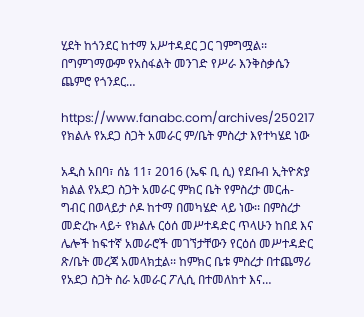ሂደት ከጎንደር ከተማ አሥተዳደር ጋር ገምግሟል፡፡ በግምገማውም የአስፋልት መንገድ የሥራ እንቅስቃሴን ጨምሮ የጎንደር…

https://www.fanabc.com/archives/250217
የክልሉ የአደጋ ስጋት አመራር ም/ቤት ምስረታ እየተካሄደ ነው

አዲስ አበባ፣ ሰኔ 11፣ 2016 (ኤፍ ቢ ሲ) የደቡብ ኢትዮጵያ ክልል የአደጋ ስጋት አመራር ምክር ቤት የምስረታ መርሐ-ግብር በወላይታ ሶዶ ከተማ በመካሄድ ላይ ነው፡፡ በምስረታ መድረኩ ላይ÷ የክልሉ ርዕሰ መሥተዳድር ጥላሁን ከበደ እና ሌሎች ከፍተኛ አመራሮች መገኘታቸውን የርዕሰ መሥተዳድር ጽ/ቤት መረጃ አመላክቷል፡፡ ከምክር ቤቱ ምስረታ በተጨማሪ የአደጋ ስጋት ስራ አመራር ፖሊሲ በተመለከተ እና…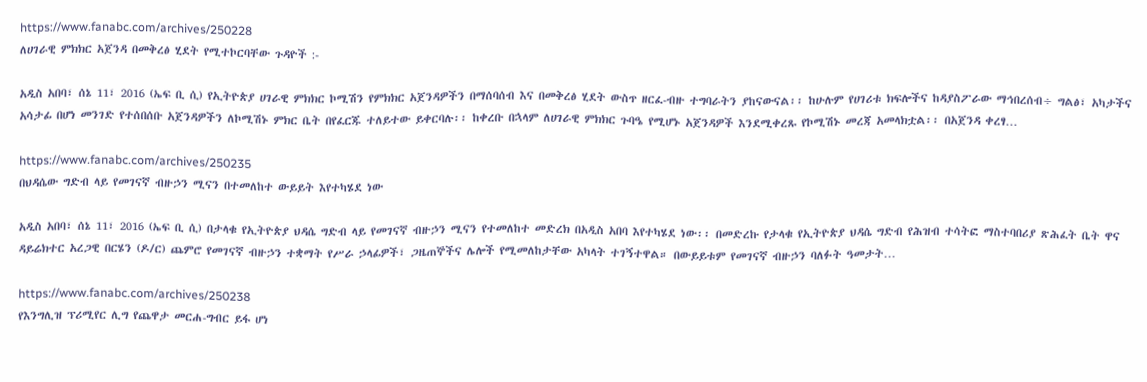https://www.fanabc.com/archives/250228
ለሀገራዊ ምክክር አጀንዳ በመቅረፅ ሂደት የሚተኮርባቸው ጉዳዮች :-

አዲስ አበባ፣ ሰኔ 11፣ 2016 (ኤፍ ቢ ሲ) የኢትዮጵያ ሀገራዊ ምክክር ኮሚሽን የምክክር አጀንዳዎችን በማሰባሰብ እና በመቅረፅ ሂደት ውስጥ ዘርፈ-ብዙ ተግባራትን ያከናውናል፡፡ ከሁሉም የሀገሪቱ ክፍሎችና ከዳያስፖራው ማኅበረሰብ÷ ግልፅ፣ አካታችና አሳታፊ በሆነ መንገድ የተሰበሰቡ አጀንዳዎችን ለኮሚሽኑ ምክር ቤት በየፈርጁ ተለይተው ይቀርባሉ፡፡ ከቀረቡ በኋላም ለሀገራዊ ምክክር ጉባዔ የሚሆኑ አጀንዳዎች እንደሚቀረጹ የኮሚሽኑ መረጃ አመላክቷል፡፡ በአጀንዳ ቀረፃ…

https://www.fanabc.com/archives/250235
በህዳሴው ግድብ ላይ የመገናኛ ብዙኃን ሚናን በተመለከተ ውይይት እየተካሄደ ነው

አዲስ አበባ፣ ሰኔ 11፣ 2016 (ኤፍ ቢ ሲ) በታላቁ የኢትዮጵያ ህዳሴ ግድብ ላይ የመገናኛ ብዙኃን ሚናን የተመለከተ መድረክ በአዲስ አበባ እየተካሄደ ነው፡፡ በመድረኩ የታላቁ የኢትዮጵያ ህዳሴ ግድብ የሕዝብ ተሳትፎ ማስተባበሪያ ጽሕፈት ቤት ዋና ዳይሬክተር አረጋዊ በርሄን (ዶ/ር) ጨምሮ የመገናኛ ብዙኃን ተቋማት የሥራ ኃላፊዎች፣ ጋዜጠኞችና ሌሎች የሚመለከታቸው አካላት ተገኝተዋል። በውይይቱም የመገናኛ ብዙኃን ባለፉት ዓመታት…

https://www.fanabc.com/archives/250238
የእንግሊዝ ፕሪሚየር ሊግ የጨዋታ መርሐ-ግብር ይፋ ሆነ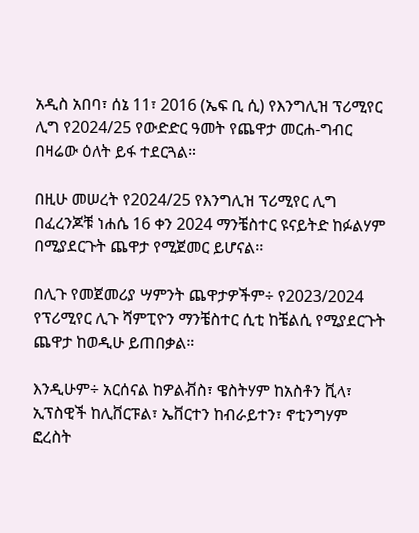አዲስ አበባ፣ ሰኔ 11፣ 2016 (ኤፍ ቢ ሲ) የእንግሊዝ ፕሪሚየር ሊግ የ2024/25 የውድድር ዓመት የጨዋታ መርሐ-ግብር በዛሬው ዕለት ይፋ ተደርጓል።

በዚሁ መሠረት የ2024/25 የእንግሊዝ ፕሪሚየር ሊግ በፈረንጆቹ ነሐሴ 16 ቀን 2024 ማንቼስተር ዩናይትድ ከፉልሃም በሚያደርጉት ጨዋታ የሚጀመር ይሆናል፡፡

በሊጉ የመጀመሪያ ሣምንት ጨዋታዎችም÷ የ2023/2024 የፕሪሚየር ሊጉ ሻምፒዮን ማንቼስተር ሲቲ ከቼልሲ የሚያደርጉት ጨዋታ ከወዲሁ ይጠበቃል።

እንዲሁም÷ አርሰናል ከዎልቭስ፣ ዌስትሃም ከአስቶን ቪላ፣ ኢፕስዊች ከሊቨርፑል፣ ኤቨርተን ከብራይተን፣ ኖቲንግሃም ፎረስት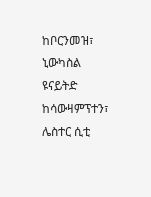ከቦርንመዝ፣ ኒውካስል ዩናይትድ ከሳውዛምፕተን፣ ሌስተር ሲቲ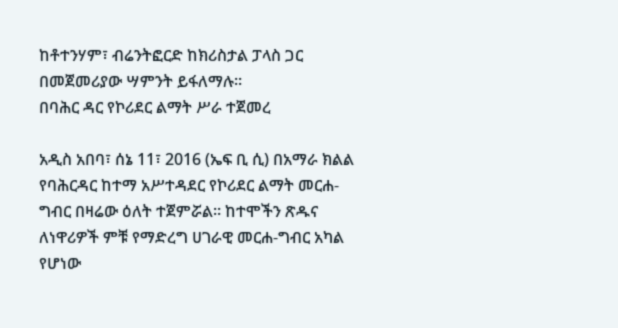ከቶተንሃም፣ ብሬንትፎርድ ከክሪስታል ፓላስ ጋር በመጀመሪያው ሣምንት ይፋለማሉ፡፡
በባሕር ዳር የኮሪደር ልማት ሥራ ተጀመረ

አዲስ አበባ፣ ሰኔ 11፣ 2016 (ኤፍ ቢ ሲ) በአማራ ክልል የባሕርዳር ከተማ አሥተዳደር የኮሪደር ልማት መርሐ-ግብር በዛሬው ዕለት ተጀምሯል። ከተሞችን ጽዱና ለነዋሪዎች ምቹ የማድረግ ሀገራዊ መርሐ-ግብር አካል የሆነው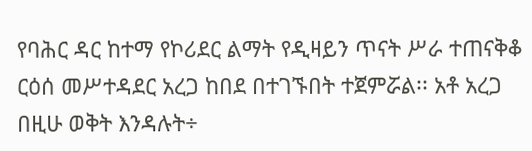የባሕር ዳር ከተማ የኮሪደር ልማት የዲዛይን ጥናት ሥራ ተጠናቅቆ ርዕሰ መሥተዳደር አረጋ ከበደ በተገኙበት ተጀምሯል፡፡ አቶ አረጋ በዚሁ ወቅት እንዳሉት÷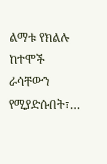ልማቱ የክልሉ ከተሞች ራሳቸውን የሚያድሱበት፣…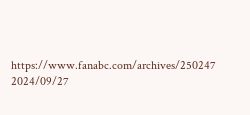https://www.fanabc.com/archives/250247
2024/09/27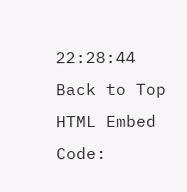22:28:44
Back to Top
HTML Embed Code: